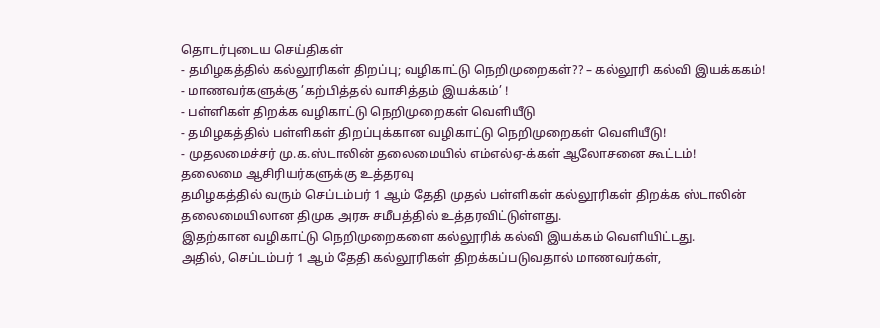தொடர்புடைய செய்திகள்
- தமிழகத்தில் கல்லூரிகள் திறப்பு; வழிகாட்டு நெறிமுறைகள்?? – கல்லூரி கல்வி இயக்ககம்!
- மாணவர்களுக்கு ’கற்பித்தல் வாசித்தம் இயக்கம்’ !
- பள்ளிகள் திறக்க வழிகாட்டு நெறிமுறைகள் வெளியீடு
- தமிழகத்தில் பள்ளிகள் திறப்புக்கான வழிகாட்டு நெறிமுறைகள் வெளியீடு!
- முதலமைச்சர் மு.க.ஸ்டாலின் தலைமையில் எம்எல்ஏ-க்கள் ஆலோசனை கூட்டம்!
தலைமை ஆசிரியர்களுக்கு உத்தரவு
தமிழகத்தில் வரும் செப்டம்பர் 1 ஆம் தேதி முதல் பள்ளிகள் கல்லூரிகள் திறக்க ஸ்டாலின் தலைமையிலான திமுக அரசு சமீபத்தில் உத்தரவிட்டுள்ளது.
இதற்கான வழிகாட்டு நெறிமுறைகளை கல்லூரிக் கல்வி இயக்கம் வெளியிட்டது.
அதில், செப்டம்பர் 1 ஆம் தேதி கல்லூரிகள் திறக்கப்படுவதால் மாணவர்கள்,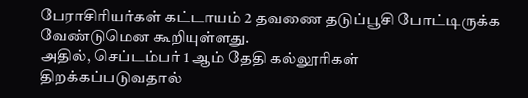பேராசிரியர்கள் கட்டாயம் 2 தவணை தடுப்பூசி போட்டிருக்க வேண்டுமென கூறியுள்ளது.
அதில், செப்டம்பர் 1 ஆம் தேதி கல்லூரிகள் திறக்கப்படுவதால்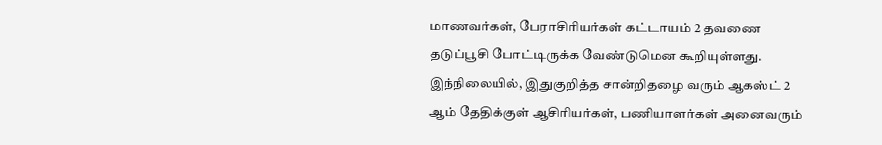மாணவர்கள், பேராசிரியர்கள் கட்டாயம் 2 தவணை தடுப்பூசி போட்டிருக்க வேண்டுமென கூறியுள்ளது.
இந்நிலையில், இதுகுறித்த சான்றிதழை வரும் ஆகஸ்ட் 2 ஆம் தேதிக்குள் ஆசிரியர்கள், பணியாளர்கள் அனைவரும்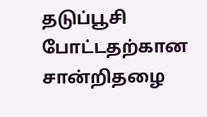தடுப்பூசி போட்டதற்கான சான்றிதழை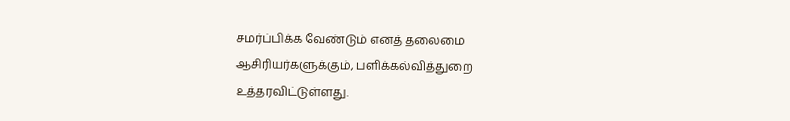சமர்ப்பிக்க வேண்டும் எனத் தலைமை ஆசிரியர்களுக்கும், பளிக்கல்வித்துறை உத்தரவிட்டுள்ளது.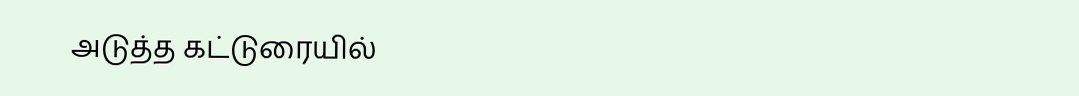அடுத்த கட்டுரையில்